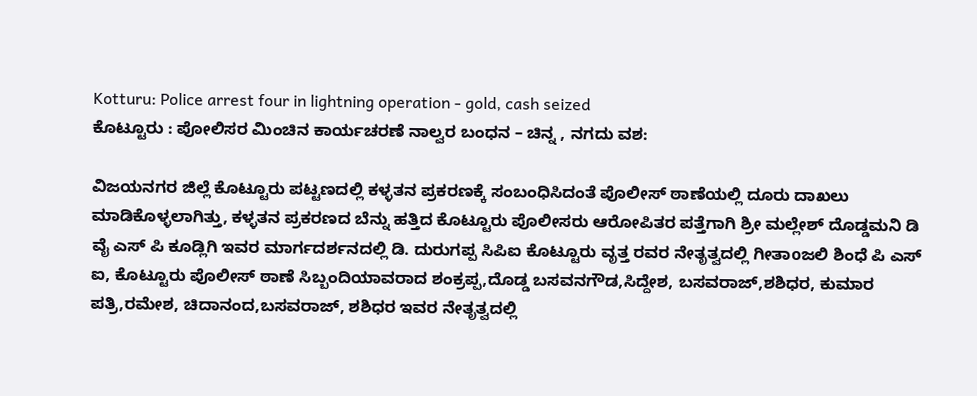Kotturu: Police arrest four in lightning operation - gold, cash seized
ಕೊಟ್ಟೂರು : ಪೋಲಿಸರ ಮಿಂಚಿನ ಕಾರ್ಯಚರಣೆ ನಾಲ್ವರ ಬಂಧನ – ಚಿನ್ನ , ನಗದು ವಶ:

ವಿಜಯನಗರ ಜಿಲ್ಲೆ ಕೊಟ್ಟೂರು ಪಟ್ಟಣದಲ್ಲಿ ಕಳ್ಳತನ ಪ್ರಕರಣಕ್ಕೆ ಸಂಬಂಧಿಸಿದಂತೆ ಪೊಲೀಸ್ ಠಾಣೆಯಲ್ಲಿ ದೂರು ದಾಖಲು ಮಾಡಿಕೊಳ್ಳಲಾಗಿತ್ತು, ಕಳ್ಳತನ ಪ್ರಕರಣದ ಬೆನ್ನು ಹತ್ತಿದ ಕೊಟ್ಟೂರು ಪೊಲೀಸರು ಆರೋಪಿತರ ಪತ್ತೆಗಾಗಿ ಶ್ರೀ ಮಲ್ಲೇಶ್ ದೊಡ್ಡಮನಿ ಡಿ ವೈ ಎಸ್ ಪಿ ಕೂಡ್ಲಿಗಿ ಇವರ ಮಾರ್ಗದರ್ಶನದಲ್ಲಿ ಡಿ. ದುರುಗಪ್ಪ ಸಿಪಿಐ ಕೊಟ್ಟೂರು ವೃತ್ತ ರವರ ನೇತೃತ್ವದಲ್ಲಿ ಗೀತಾoಜಲಿ ಶಿಂಧೆ ಪಿ ಎಸ್ ಐ, ಕೊಟ್ಟೂರು ಪೊಲೀಸ್ ಠಾಣೆ ಸಿಬ್ಬಂದಿಯಾವರಾದ ಶಂಕ್ರಪ್ಪ,ದೊಡ್ಡ ಬಸವನಗೌಡ,ಸಿದ್ದೇಶ, ಬಸವರಾಜ್,ಶಶಿಧರ, ಕುಮಾರ ಪತ್ರಿ,ರಮೇಶ, ಚಿದಾನಂದ,ಬಸವರಾಜ್, ಶಶಿಧರ ಇವರ ನೇತೃತ್ವದಲ್ಲಿ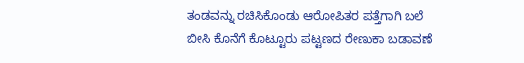ತಂಡವನ್ನು ರಚಿಸಿಕೊಂಡು ಆರೋಪಿತರ ಪತ್ತೆಗಾಗಿ ಬಲೆ ಬೀಸಿ ಕೊನೆಗೆ ಕೊಟ್ಟೂರು ಪಟ್ಟಣದ ರೇಣುಕಾ ಬಡಾವಣೆ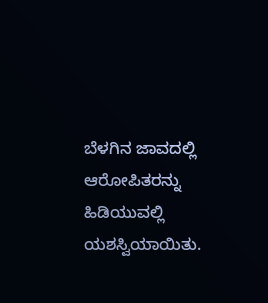ಬೆಳಗಿನ ಜಾವದಲ್ಲಿ ಆರೋಪಿತರನ್ನು ಹಿಡಿಯುವಲ್ಲಿ ಯಶಸ್ವಿಯಾಯಿತು.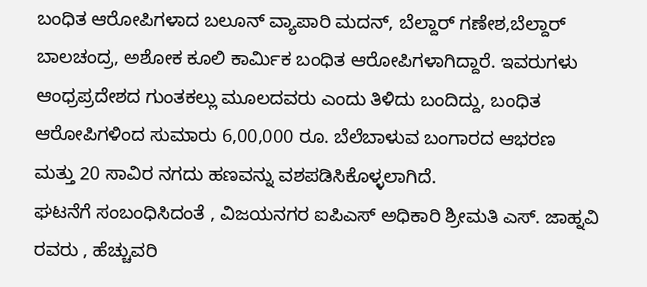ಬಂಧಿತ ಆರೋಪಿಗಳಾದ ಬಲೂನ್ ವ್ಯಾಪಾರಿ ಮದನ್, ಬೆಲ್ದಾರ್ ಗಣೇಶ,ಬೆಲ್ದಾರ್ ಬಾಲಚಂದ್ರ, ಅಶೋಕ ಕೂಲಿ ಕಾರ್ಮಿಕ ಬಂಧಿತ ಆರೋಪಿಗಳಾಗಿದ್ದಾರೆ. ಇವರುಗಳು ಆಂಧ್ರಪ್ರದೇಶದ ಗುಂತಕಲ್ಲು ಮೂಲದವರು ಎಂದು ತಿಳಿದು ಬಂದಿದ್ದು, ಬಂಧಿತ ಆರೋಪಿಗಳಿಂದ ಸುಮಾರು 6,00,000 ರೂ. ಬೆಲೆಬಾಳುವ ಬಂಗಾರದ ಆಭರಣ ಮತ್ತು 20 ಸಾವಿರ ನಗದು ಹಣವನ್ನು ವಶಪಡಿಸಿಕೊಳ್ಳಲಾಗಿದೆ.
ಘಟನೆಗೆ ಸಂಬಂಧಿಸಿದಂತೆ , ವಿಜಯನಗರ ಐಪಿಎಸ್ ಅಧಿಕಾರಿ ಶ್ರೀಮತಿ ಎಸ್. ಜಾಹ್ನವಿ ರವರು , ಹೆಚ್ಚುವರಿ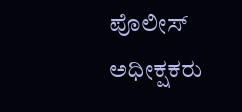ಪೊಲೀಸ್ ಅಧೀಕ್ಷಕರು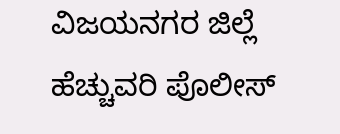ವಿಜಯನಗರ ಜಿಲ್ಲೆ ಹೆಚ್ಚುವರಿ ಪೊಲೀಸ್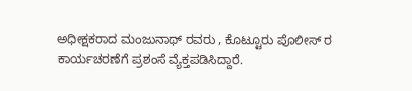ಅಧೀಕ್ಷಕರಾದ ಮಂಜುನಾಥ್ ರವರು , ಕೊಟ್ಟೂರು ಪೊಲೀಸ್ ರ ಕಾರ್ಯಚರಣೆಗೆ ಪ್ರಶಂಸೆ ವ್ಯೆಕ್ತಪಡಿಸಿದ್ದಾರೆ.